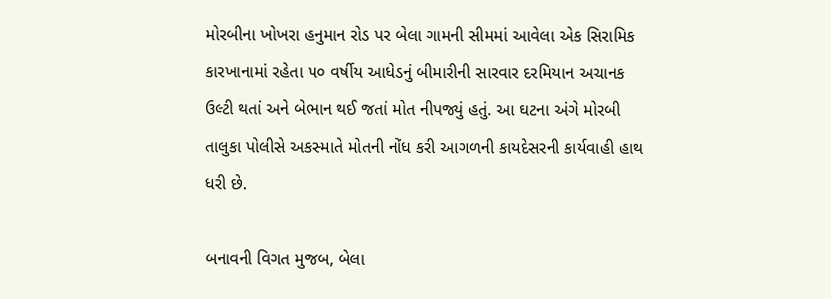મોરબીના ખોખરા હનુમાન રોડ પર બેલા ગામની સીમમાં આવેલા એક સિરામિક કારખાનામાં રહેતા ૫૦ વર્ષીય આધેડનું બીમારીની સારવાર દરમિયાન અચાનક ઉલ્ટી થતાં અને બેભાન થઈ જતાં મોત નીપજ્યું હતું. આ ઘટના અંગે મોરબી તાલુકા પોલીસે અકસ્માતે મોતની નોંધ કરી આગળની કાયદેસરની કાર્યવાહી હાથ ધરી છે.

બનાવની વિગત મુજબ, બેલા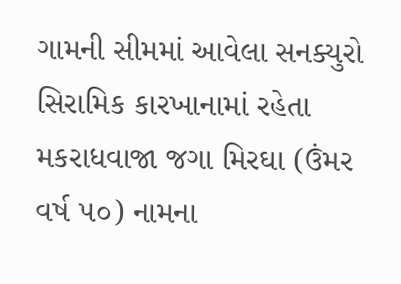ગામની સીમમાં આવેલા સનક્યુરો સિરામિક કારખાનામાં રહેતા મકરાધવાજા જગા મિરઘા (ઉંમર વર્ષ ૫૦) નામના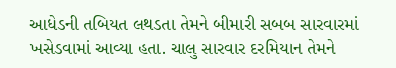આધેડની તબિયત લથડતા તેમને બીમારી સબબ સારવારમાં ખસેડવામાં આવ્યા હતા. ચાલુ સારવાર દરમિયાન તેમને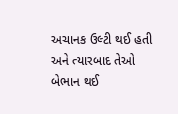અચાનક ઉલ્ટી થઈ હતી અને ત્યારબાદ તેઓ બેભાન થઈ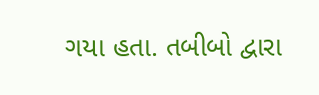ગયા હતા. તબીબો દ્વારા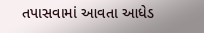તપાસવામાં આવતા આધેડ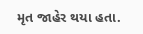મૃત જાહેર થયા હતા.